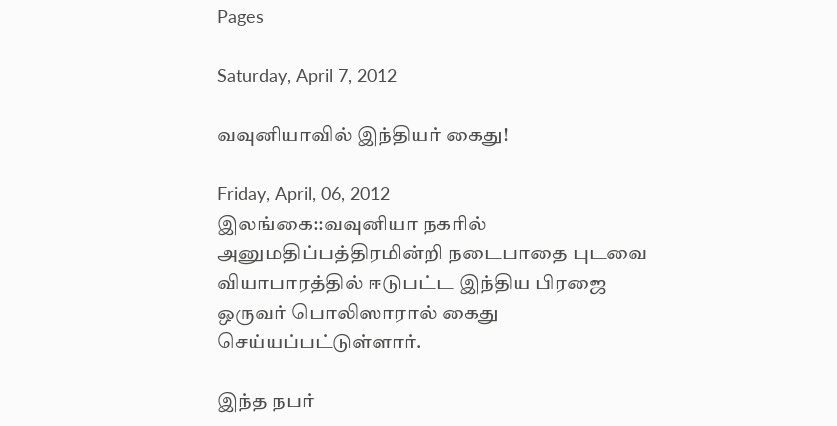Pages

Saturday, April 7, 2012

வவுனியாவில் இந்தியர் கைது!

Friday, April, 06, 2012
இலங்கை::வவுனியா நகரில் அனுமதிப்பத்திரமின்றி நடைபாதை புடவை வியாபாரத்தில் ஈடுபட்ட இந்திய பிரஜை ஒருவர் பொலிஸாரால் கைது செய்யப்பட்டுள்ளார்.

இந்த நபர்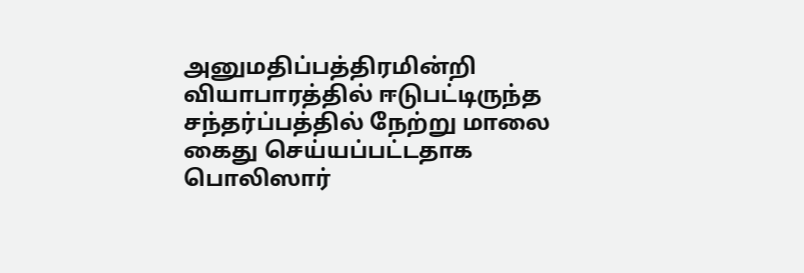அனுமதிப்பத்திரமின்றி வியாபாரத்தில் ஈடுபட்டிருந்த சந்தர்ப்பத்தில் நேற்று மாலை கைது செய்யப்பட்டதாக பொலிஸார்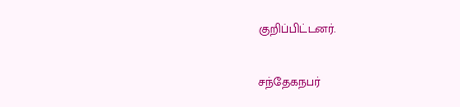குறிப்பிட்டனர்.

சந்தேகநபர்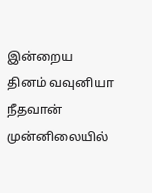இன்றைய தினம் வவுனியா நீதவான் முன்னிலையில்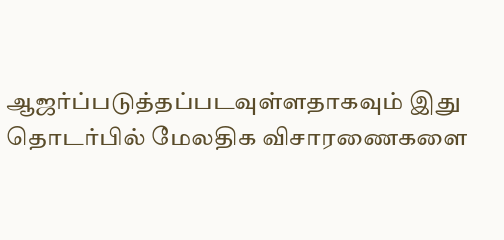ஆஜர்ப்படுத்தப்படவுள்ளதாகவும் இது தொடர்பில் மேலதிக விசாரணைகளை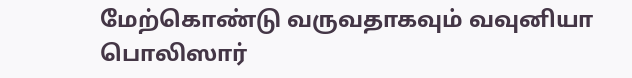மேற்கொண்டு வருவதாகவும் வவுனியா பொலிஸார்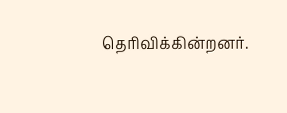தெரிவிக்கின்றனர்.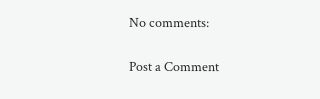No comments:

Post a Comment